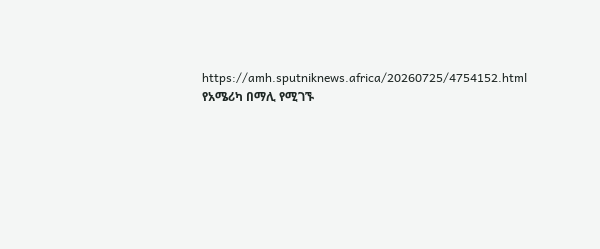https://amh.sputniknews.africa/20260725/4754152.html
የአሜሪካ በማሊ የሚገኙ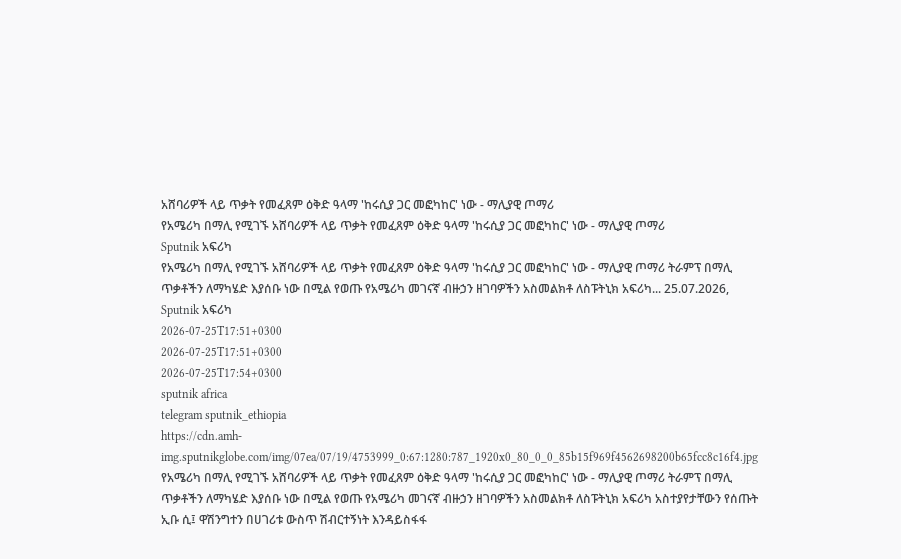አሸባሪዎች ላይ ጥቃት የመፈጸም ዕቅድ ዓላማ 'ከሩሲያ ጋር መፎካከር' ነው - ማሊያዊ ጦማሪ
የአሜሪካ በማሊ የሚገኙ አሸባሪዎች ላይ ጥቃት የመፈጸም ዕቅድ ዓላማ 'ከሩሲያ ጋር መፎካከር' ነው - ማሊያዊ ጦማሪ
Sputnik አፍሪካ
የአሜሪካ በማሊ የሚገኙ አሸባሪዎች ላይ ጥቃት የመፈጸም ዕቅድ ዓላማ 'ከሩሲያ ጋር መፎካከር' ነው - ማሊያዊ ጦማሪ ትራምፕ በማሊ ጥቃቶችን ለማካሄድ እያሰቡ ነው በሚል የወጡ የአሜሪካ መገናኛ ብዙኃን ዘገባዎችን አስመልክቶ ለስፑትኒክ አፍሪካ... 25.07.2026, Sputnik አፍሪካ
2026-07-25T17:51+0300
2026-07-25T17:51+0300
2026-07-25T17:54+0300
sputnik africa
telegram sputnik_ethiopia
https://cdn.amh-img.sputnikglobe.com/img/07ea/07/19/4753999_0:67:1280:787_1920x0_80_0_0_85b15f969f4562698200b65fcc8c16f4.jpg
የአሜሪካ በማሊ የሚገኙ አሸባሪዎች ላይ ጥቃት የመፈጸም ዕቅድ ዓላማ 'ከሩሲያ ጋር መፎካከር' ነው - ማሊያዊ ጦማሪ ትራምፕ በማሊ ጥቃቶችን ለማካሄድ እያሰቡ ነው በሚል የወጡ የአሜሪካ መገናኛ ብዙኃን ዘገባዎችን አስመልክቶ ለስፑትኒክ አፍሪካ አስተያየታቸውን የሰጡት ኢቡ ሲ፤ ዋሽንግተን በሀገሪቱ ውስጥ ሽብርተኝነት እንዳይስፋፋ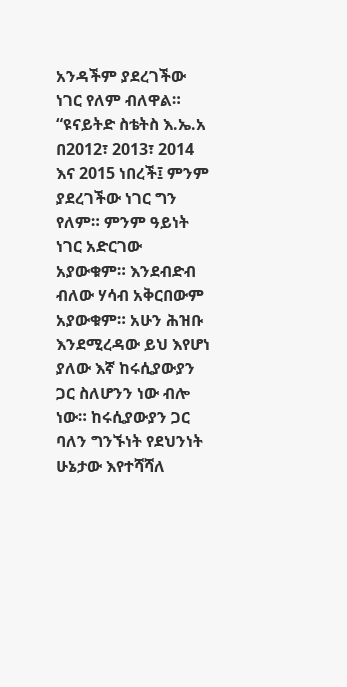አንዳችም ያደረገችው ነገር የለም ብለዋል። “ዩናይትድ ስቴትስ እ.ኤ.አ በ2012፣ 2013፣ 2014 እና 2015 ነበረች፤ ምንም ያደረገችው ነገር ግን የለም። ምንም ዓይነት ነገር አድርገው አያውቁም። እንደብድብ ብለው ሃሳብ አቅርበውም አያውቁም። አሁን ሕዝቡ እንደሚረዳው ይህ እየሆነ ያለው እኛ ከሩሲያውያን ጋር ስለሆንን ነው ብሎ ነው። ከሩሲያውያን ጋር ባለን ግንኙነት የደህንነት ሁኔታው እየተሻሻለ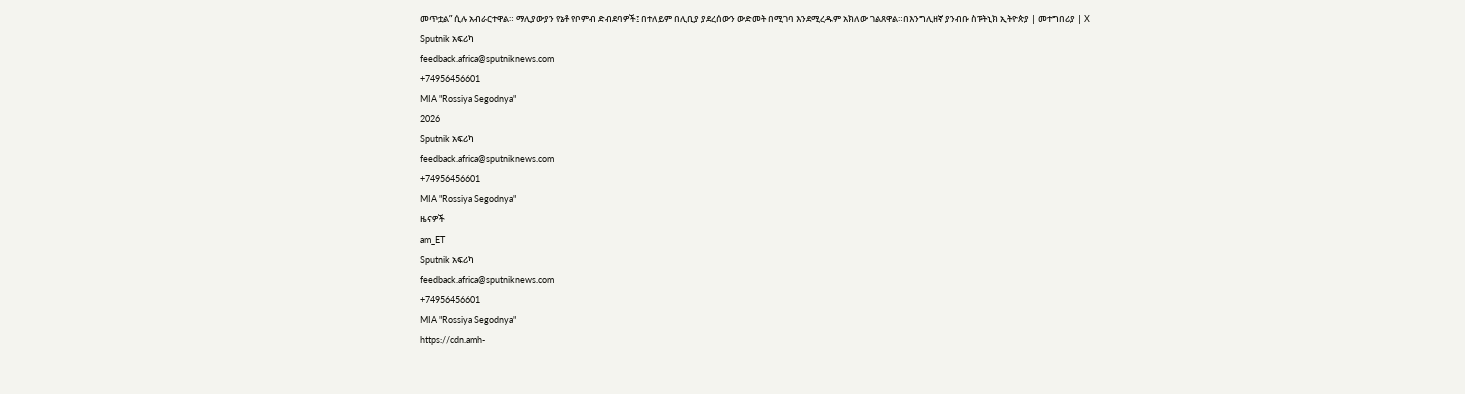መጥቷል” ሲሉ አብራርተዋል። ማሊያውያን የኔቶ የቦምብ ድብደባዎች፤ በተለይም በሊቢያ ያደረሰውን ውድመት በሚገባ እንደሚረዱም አክለው ገልጸዋል።በእንግሊዘኛ ያንብቡ ስፑትኒክ ኢትዮጵያ | መተግበሪያ | X
Sputnik አፍሪካ
feedback.africa@sputniknews.com
+74956456601
MIA "Rossiya Segodnya"
2026
Sputnik አፍሪካ
feedback.africa@sputniknews.com
+74956456601
MIA "Rossiya Segodnya"
ዜናዎች
am_ET
Sputnik አፍሪካ
feedback.africa@sputniknews.com
+74956456601
MIA "Rossiya Segodnya"
https://cdn.amh-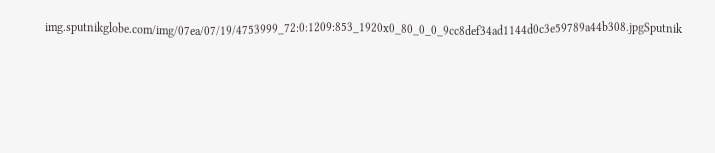img.sputnikglobe.com/img/07ea/07/19/4753999_72:0:1209:853_1920x0_80_0_0_9cc8def34ad1144d0c3e59789a44b308.jpgSputnik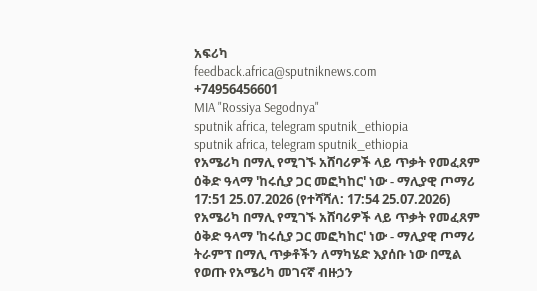አፍሪካ
feedback.africa@sputniknews.com
+74956456601
MIA "Rossiya Segodnya"
sputnik africa, telegram sputnik_ethiopia
sputnik africa, telegram sputnik_ethiopia
የአሜሪካ በማሊ የሚገኙ አሸባሪዎች ላይ ጥቃት የመፈጸም ዕቅድ ዓላማ 'ከሩሲያ ጋር መፎካከር' ነው - ማሊያዊ ጦማሪ
17:51 25.07.2026 (የተሻሻለ: 17:54 25.07.2026) የአሜሪካ በማሊ የሚገኙ አሸባሪዎች ላይ ጥቃት የመፈጸም ዕቅድ ዓላማ 'ከሩሲያ ጋር መፎካከር' ነው - ማሊያዊ ጦማሪ
ትራምፕ በማሊ ጥቃቶችን ለማካሄድ እያሰቡ ነው በሚል የወጡ የአሜሪካ መገናኛ ብዙኃን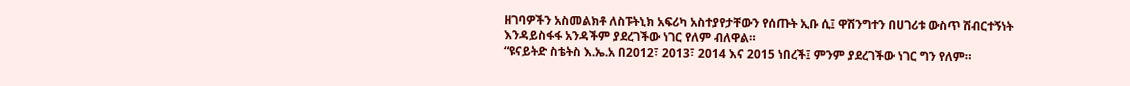ዘገባዎችን አስመልክቶ ለስፑትኒክ አፍሪካ አስተያየታቸውን የሰጡት ኢቡ ሲ፤ ዋሽንግተን በሀገሪቱ ውስጥ ሽብርተኝነት እንዳይስፋፋ አንዳችም ያደረገችው ነገር የለም ብለዋል።
“ዩናይትድ ስቴትስ እ.ኤ.አ በ2012፣ 2013፣ 2014 እና 2015 ነበረች፤ ምንም ያደረገችው ነገር ግን የለም።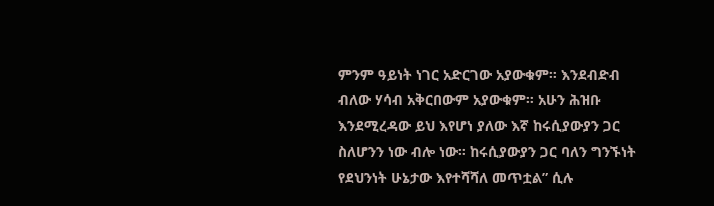ምንም ዓይነት ነገር አድርገው አያውቁም። እንደብድብ ብለው ሃሳብ አቅርበውም አያውቁም። አሁን ሕዝቡ እንደሚረዳው ይህ እየሆነ ያለው እኛ ከሩሲያውያን ጋር ስለሆንን ነው ብሎ ነው። ከሩሲያውያን ጋር ባለን ግንኙነት የደህንነት ሁኔታው እየተሻሻለ መጥቷል” ሲሉ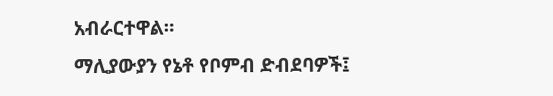አብራርተዋል።
ማሊያውያን የኔቶ የቦምብ ድብደባዎች፤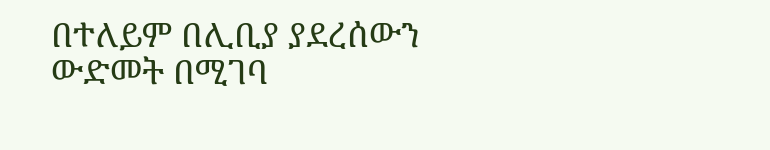በተለይም በሊቢያ ያደረሰውን ውድመት በሚገባ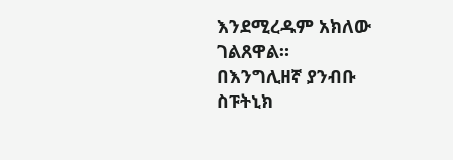እንደሚረዱም አክለው ገልጸዋል።
በእንግሊዘኛ ያንብቡ
ስፑትኒክ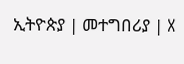ኢትዮጵያ | መተግበሪያ | X